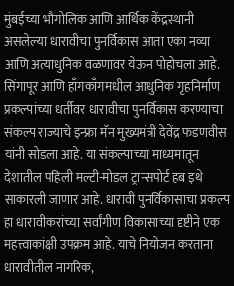मुंबईच्या भौगोलिक आणि आर्थिक केंद्रस्थानी असलेल्या धारावीचा पुनर्विकास आता एका नव्या आणि अत्याधुनिक वळणावर येऊन पोहोचला आहे. सिंगापूर आणि हाँगकाँगमधील आधुनिक गृहनिर्माण प्रकल्पांच्या धर्तीवर धारावीचा पुनर्विकास करण्याचा संकल्प राज्याचे इन्फ्रा मॅन मुख्यमंत्री देवेंद्र फडणवीस यांनी सोडला आहे. या संकल्पाच्या माध्यमातून देशातील पहिली मल्टी-मोडल ट्रान्सपोर्ट हब इथे साकारली जाणार आहे. धारावी पुनर्विकासाचा प्रकल्प हा धारावीकरांच्या सर्वांगीण विकासाच्या दृष्टीने एक महत्त्वाकांक्षी उपक्रम आहे. याचे नियोजन करताना धारावीतील नागरिक,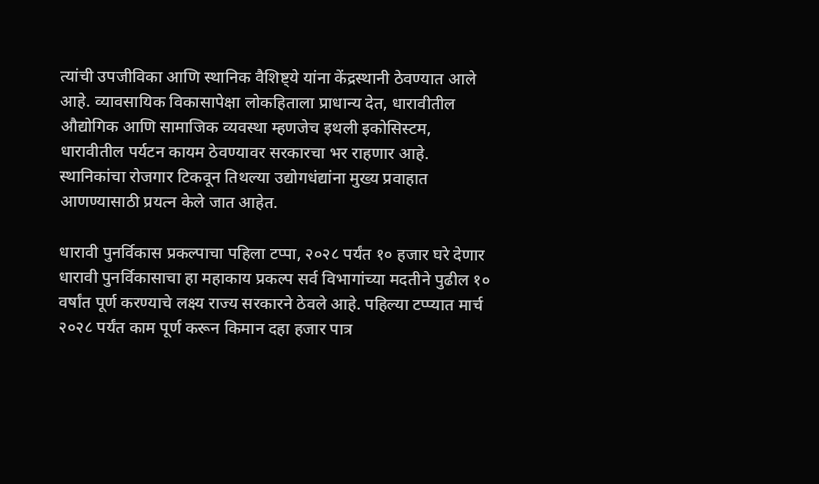त्यांची उपजीविका आणि स्थानिक वैशिष्ट्ये यांना केंद्रस्थानी ठेवण्यात आले आहे. व्यावसायिक विकासापेक्षा लोकहिताला प्राधान्य देत, धारावीतील औद्योगिक आणि सामाजिक व्यवस्था म्हणजेच इथली इकोसिस्टम, धारावीतील पर्यटन कायम ठेवण्यावर सरकारचा भर राहणार आहे. स्थानिकांचा रोजगार टिकवून तिथल्या उद्योगधंद्यांना मुख्य प्रवाहात आणण्यासाठी प्रयत्न केले जात आहेत.

धारावी पुनर्विकास प्रकल्पाचा पहिला टप्पा, २०२८ पर्यंत १० हजार घरे देणार
धारावी पुनर्विकासाचा हा महाकाय प्रकल्प सर्व विभागांच्या मदतीने पुढील १० वर्षांत पूर्ण करण्याचे लक्ष्य राज्य सरकारने ठेवले आहे. पहिल्या टप्प्यात मार्च २०२८ पर्यंत काम पूर्ण करून किमान दहा हजार पात्र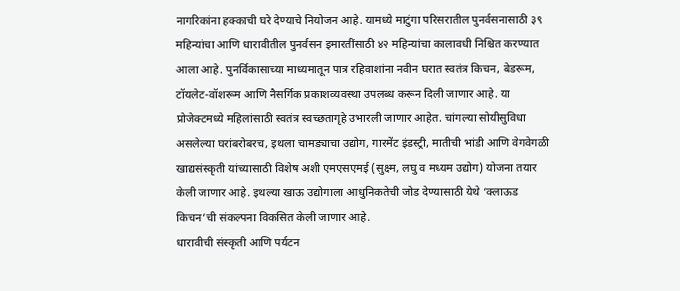नागरिकांना हक्काची घरे देण्याचे नियोजन आहे. यामध्ये माटुंगा परिसरातील पुनर्वसनासाठी ३९ महिन्यांचा आणि धारावीतील पुनर्वसन इमारतींसाठी ४२ महिन्यांचा कालावधी निश्चित करण्यात आला आहे. पुनर्विकासाच्या माध्यमातून पात्र रहिवाशांना नवीन घरात स्वतंत्र किचन, बेडरूम, टॉयलेट-वॉशरूम आणि नैसर्गिक प्रकाशव्यवस्था उपलब्ध करून दिली जाणार आहे. या प्रोजेक्टमध्ये महिलांसाठी स्वतंत्र स्वच्छतागृहे उभारली जाणार आहेत. चांगल्या सोयीसुविधा असलेल्या घरांबरोबरच, इथला चामड्याचा उद्योग, गारमेंट इंडस्ट्री, मातीची भांडी आणि वेगवेगळी खाद्यसंस्कृती यांच्यासाठी विशेष अशी एमएसएमई (सुक्ष्म, लघु व मध्यम उद्योग) योजना तयार केली जाणार आहे. इथल्या खाऊ उद्योगाला आधुनिकतेची जोड देण्यासाठी येथे ‘क्लाऊड किचन’ची संकल्पना विकसित केली जाणार आहे.
धारावीची संस्कृती आणि पर्यटन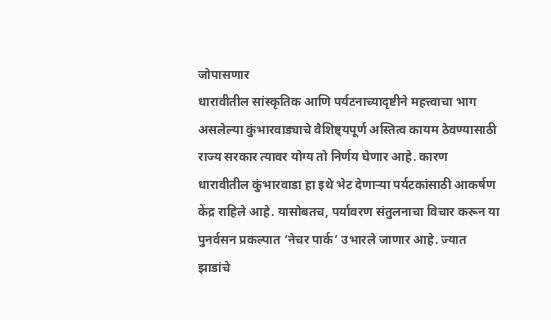जोपासणार
धारावीतील सांस्कृतिक आणि पर्यटनाच्यादृष्टीने महत्त्वाचा भाग असलेल्या कुंभारवाड्याचे वैशिष्ट्यपूर्ण अस्तित्व कायम ठेवण्यासाठी राज्य सरकार त्यावर योग्य तो निर्णय घेणार आहे. कारण धारावीतील कुंभारवाडा हा इथे भेट देणाऱ्या पर्यटकांसाठी आकर्षण केंद्र राहिले आहे. यासोबतच, पर्यावरण संतुलनाचा विचार करून या पुनर्वसन प्रकल्पात ‘नेचर पार्क’ उभारले जाणार आहे. ज्यात झाडांचे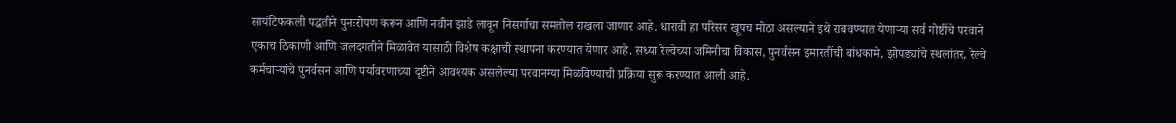सायंटिफकली पद्धतीने पुनःरोपण करून आणि नवीन झाडे लावून निसर्गाचा समतोल राखला जाणार आहे. धारावी हा परिसर खूपच मोठा असल्याने इथे राबवण्यात येणाऱ्या सर्व गोष्टींचे परवाने एकाच ठिकाणी आणि जलदगतीने मिळावेत यासाठी विशेष कक्षाची स्थापना करण्यात येणार आहे. सध्या रेल्वेच्या जमिनीचा विकास, पुनर्वसन इमारतींची बांधकामे, झोपड्यांचे स्थलांतर, रेल्वे कर्मचाऱ्यांचे पुनर्वसन आणि पर्यावरणाच्या दृष्टीने आवश्यक असलेल्या परवानग्या मिळविण्याची प्रक्रिया सुरू करण्यात आली आहे.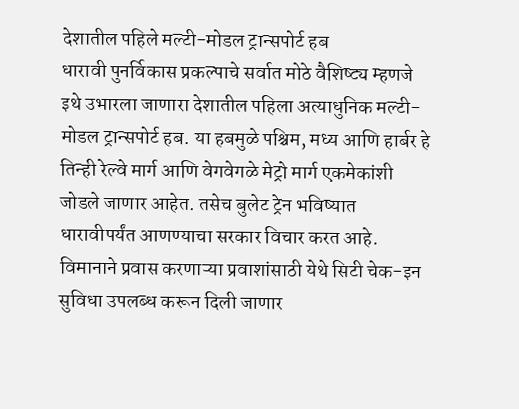देशातील पहिले मल्टी-मोडल ट्रान्सपोर्ट हब
धारावी पुनर्विकास प्रकल्पाचे सर्वात मोठे वैशिष्ट्य म्हणजे इथे उभारला जाणारा देशातील पहिला अत्याधुनिक मल्टी-मोडल ट्रान्सपोर्ट हब. या हबमुळे पश्चिम, मध्य आणि हार्बर हे तिन्ही रेल्वे मार्ग आणि वेगवेगळे मेट्रो मार्ग एकमेकांशी जोडले जाणार आहेत. तसेच बुलेट ट्रेन भविष्यात धारावीपर्यंत आणण्याचा सरकार विचार करत आहे. विमानाने प्रवास करणाऱ्या प्रवाशांसाठी येथे सिटी चेक-इन सुविधा उपलब्ध करून दिली जाणार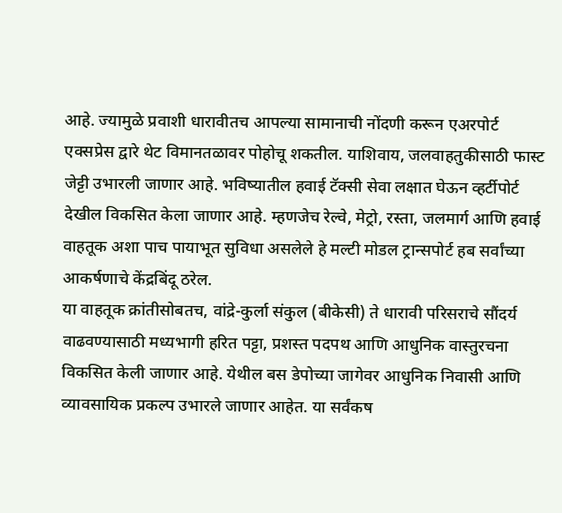आहे. ज्यामुळे प्रवाशी धारावीतच आपल्या सामानाची नोंदणी करून एअरपोर्ट एक्सप्रेस द्वारे थेट विमानतळावर पोहोचू शकतील. याशिवाय, जलवाहतुकीसाठी फास्ट जेट्टी उभारली जाणार आहे. भविष्यातील हवाई टॅक्सी सेवा लक्षात घेऊन व्हर्टीपोर्ट देखील विकसित केला जाणार आहे. म्हणजेच रेल्वे, मेट्रो, रस्ता, जलमार्ग आणि हवाई वाहतूक अशा पाच पायाभूत सुविधा असलेले हे मल्टी मोडल ट्रान्सपोर्ट हब सर्वांच्या आकर्षणाचे केंद्रबिंदू ठरेल.
या वाहतूक क्रांतीसोबतच, वांद्रे-कुर्ला संकुल (बीकेसी) ते धारावी परिसराचे सौंदर्य वाढवण्यासाठी मध्यभागी हरित पट्टा, प्रशस्त पदपथ आणि आधुनिक वास्तुरचना विकसित केली जाणार आहे. येथील बस डेपोच्या जागेवर आधुनिक निवासी आणि व्यावसायिक प्रकल्प उभारले जाणार आहेत. या सर्वंकष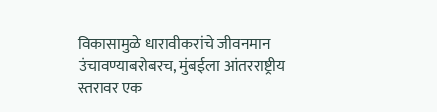विकासामुळे धारावीकरांचे जीवनमान उंचावण्याबरोबरच, मुंबईला आंतरराष्ट्रीय स्तरावर एक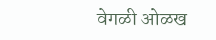वेगळी ओळख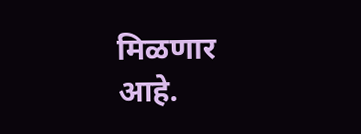मिळणार आहे.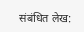संबंधित लेख: